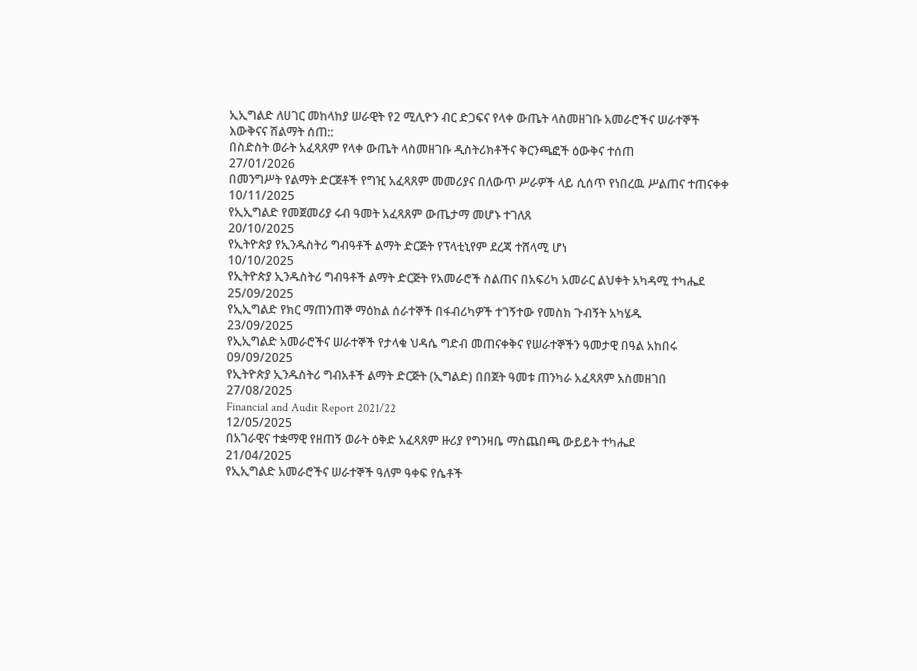ኢኢግልድ ለሀገር መከላከያ ሠራዊት የ2 ሚሊዮን ብር ድጋፍና የላቀ ውጤት ላስመዘገቡ አመራሮችና ሠራተኞች እውቅናና ሽልማት ሰጠ::
በስድስት ወራት አፈጻጸም የላቀ ውጤት ላስመዘገቡ ዲስትሪክቶችና ቅርንጫፎች ዕውቅና ተሰጠ
27/01/2026
በመንግሥት የልማት ድርጀቶች የግዢ አፈጻጸም መመሪያና በለውጥ ሥራዎች ላይ ሲሰጥ የነበረዉ ሥልጠና ተጠናቀቀ
10/11/2025
የኢኢግልድ የመጀመሪያ ሩብ ዓመት አፈጻጸም ውጤታማ መሆኑ ተገለጸ
20/10/2025
የኢትዮጵያ የኢንዱስትሪ ግብዓቶች ልማት ድርጅት የፕላቲኒየም ደረጃ ተሸላሚ ሆነ
10/10/2025
የኢትዮጵያ ኢንዱስትሪ ግብዓቶች ልማት ድርጅት የአመራሮች ስልጠና በአፍሪካ አመራር ልህቀት አካዳሚ ተካሔደ
25/09/2025
የኢኢግልድ የክር ማጠንጠኞ ማዕከል ሰራተኞች በፋብሪካዎች ተገኝተው የመስክ ጉብኝት አካሄዱ
23/09/2025
የኢኢግልድ አመራሮችና ሠራተኞች የታላቁ ህዳሴ ግድብ መጠናቀቅና የሠራተኞችን ዓመታዊ በዓል አከበሩ
09/09/2025
የኢትዮጵያ ኢንዱስትሪ ግብአቶች ልማት ድርጅት (ኢግልድ) በበጀት ዓመቱ ጠንካራ አፈጻጸም አስመዘገበ
27/08/2025
Financial and Audit Report 2021/22
12/05/2025
በአገራዊና ተቋማዊ የዘጠኝ ወራት ዕቅድ አፈጻጸም ዙሪያ የግንዛቤ ማስጨበጫ ውይይት ተካሔደ
21/04/2025
የኢኢግልድ አመራሮችና ሠራተኞች ዓለም ዓቀፍ የሴቶች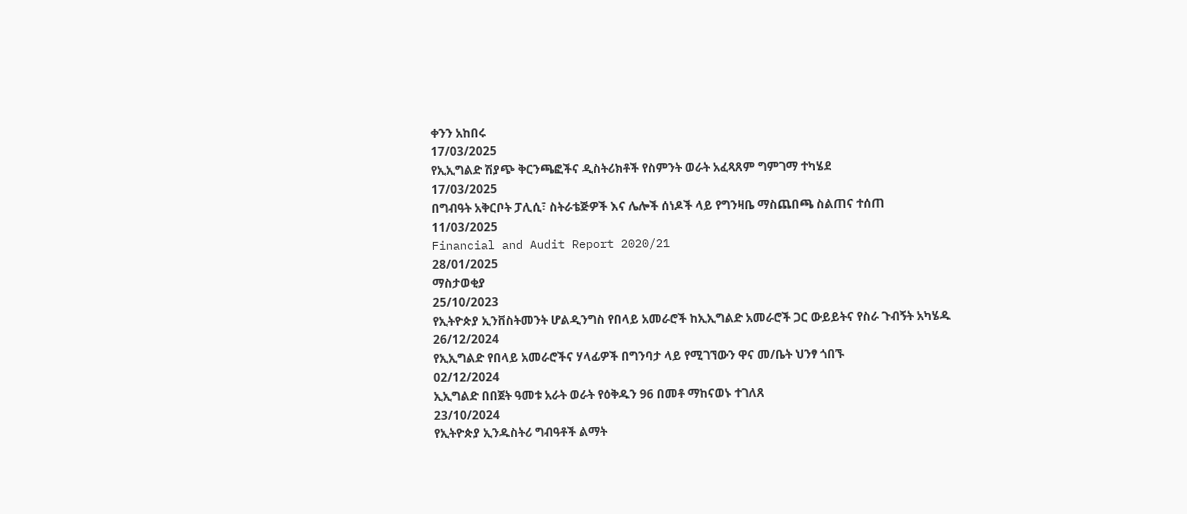ቀንን አከበሩ
17/03/2025
የኢኢግልድ ሽያጭ ቅርንጫፎችና ዲስትሪክቶች የስምንት ወራት አፈጻጸም ግምገማ ተካሄደ
17/03/2025
በግብዓት አቅርቦት ፓሊሲ፣ ስትራቴጅዎች እና ሌሎች ሰነዶች ላይ የግንዛቤ ማስጨበጫ ስልጠና ተሰጠ
11/03/2025
Financial and Audit Report 2020/21
28/01/2025
ማስታወቂያ
25/10/2023
የኢትዮጵያ ኢንቨስትመንት ሆልዲንግስ የበላይ አመራሮች ከኢኢግልድ አመራሮች ጋር ውይይትና የስራ ጉብኝት አካሄዱ
26/12/2024
የኢኢግልድ የበላይ አመራሮችና ሃላፊዎች በግንባታ ላይ የሚገኘውን ዋና መ/ቤት ህንፃ ጎበኙ
02/12/2024
ኢኢግልድ በበጀት ዓመቱ አራት ወራት የዕቅዱን 96 በመቶ ማከናወኑ ተገለጸ
23/10/2024
የኢትዮጵያ ኢንዱስትሪ ግብዓቶች ልማት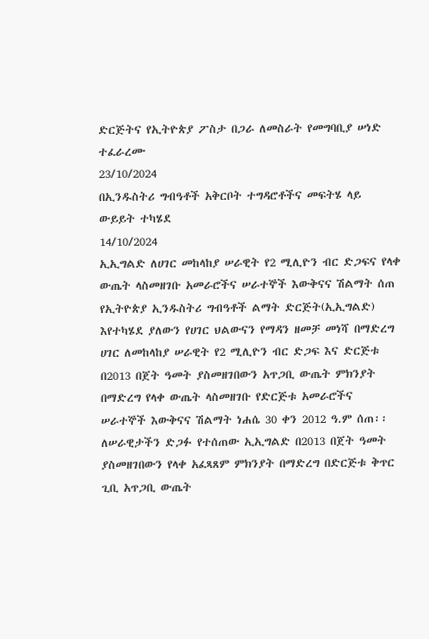ድርጅትና የኢትዮጵያ ፖስታ በጋራ ለመስራት የመግባቢያ ሠነድ ተፈራረሙ
23/10/2024
በኢንዱስትሪ ግብዓቶች አቅርቦት ተግዳሮቶችና መፍትሄ ላይ ውይይት ተካሄደ
14/10/2024
ኢኢግልድ ለሀገር መከላከያ ሠራዊት የ2 ሚሊዮን ብር ድጋፍና የላቀ ውጤት ላስመዘገቡ አመራሮችና ሠራተኞች እውቅናና ሽልማት ሰጠ
የኢትዮጵያ ኢንዱስትሪ ግብዓቶች ልማት ድርጅት(ኢኢግልድ) እየተካሄደ ያለውን የሀገር ህልውናን የማዳን ዘመቻ መነሻ በማድረግ ሀገር ለመከላከያ ሠራዊት የ2 ሚሊዮን ብር ድጋፍ እና ድርጅቱ በ2013 በጀት ዓመት ያስመዘገበውን አጥጋቢ ውጤት ምክንያት በማድረግ የላቀ ውጤት ላስመዘገቡ የድርጅቱ አመራሮችና ሠራተኞች እውቅናና ሽልማት ነሐሴ 30 ቀን 2012 ዓ.ም ሰጠ፡፡
ለሠራዊታችን ድጋፉ የተሰጠው ኢኢግልድ በ2013 በጀት ዓመት ያስመዘገበውን የላቀ አፈጻጸም ምክንያት በማድረግ በድርጅቱ ቅጥር ጊቢ አጥጋቢ ውጤት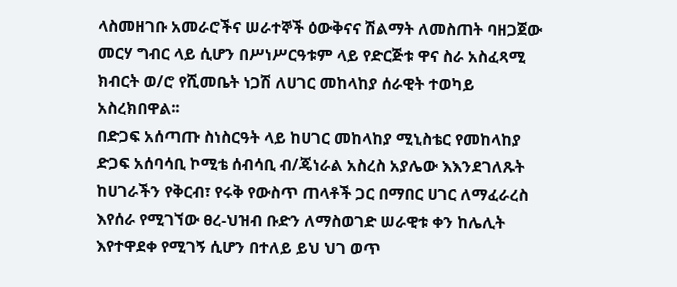ላስመዘገቡ አመራሮችና ሠራተኞች ዕውቅናና ሽልማት ለመስጠት ባዘጋጀው መርሃ ግብር ላይ ሲሆን በሥነሥርዓቱም ላይ የድርጅቱ ዋና ስራ አስፈጻሚ ክብርት ወ/ሮ የሺመቤት ነጋሽ ለሀገር መከላከያ ሰራዊት ተወካይ አስረክበዋል፡፡
በድጋፍ አሰጣጡ ስነስርዓት ላይ ከሀገር መከላከያ ሚኒስቴር የመከላከያ ድጋፍ አሰባሳቢ ኮሚቴ ሰብሳቢ ብ/ጄነራል አስረስ አያሌው እእንደገለጹት ከሀገራችን የቅርብ፣ የሩቅ የውስጥ ጠላቶች ጋር በማበር ሀገር ለማፈራረስ እየሰራ የሚገኘው ፀረ-ህዝብ ቡድን ለማስወገድ ሠራዊቱ ቀን ከሌሊት እየተዋደቀ የሚገኝ ሲሆን በተለይ ይህ ህገ ወጥ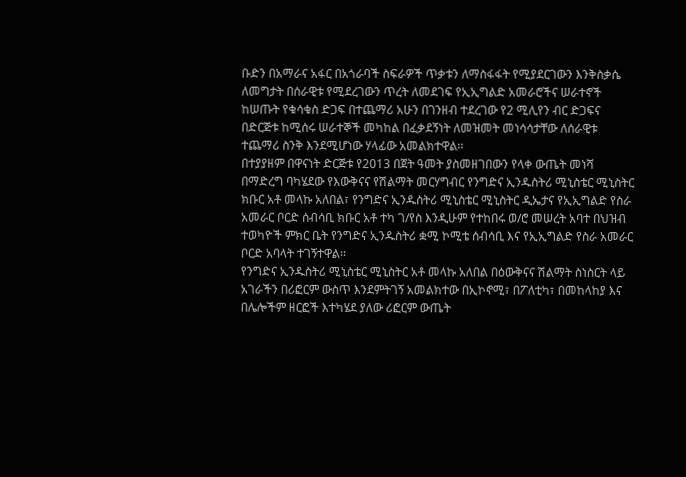ቡድን በአማራና አፋር በአጎራባች ስፍራዎች ጥቃቱን ለማስፋፋት የሚያደርገውን እንቅስቃሴ ለመግታት በሰራዊቱ የሚደረገውን ጥረት ለመደገፍ የኢኢግልድ አመራሮችና ሠራተኖች ከሠጡት የቁሳቁስ ድጋፍ በተጨማሪ አሁን በገንዘብ ተደረገው የ2 ሚሊየን ብር ድጋፍና በድርጅቱ ከሚሰሩ ሠራተኞች መካከል በፈቃደኝነት ለመዝመት መነሳሳታቸው ለሰራዊቱ ተጨማሪ ስንቅ እንደሚሆነው ሃላፊው አመልክተዋል፡፡
በተያያዘም በዋናነት ድርጅቱ የ2013 በጀት ዓመት ያስመዘገበውን የላቀ ውጤት መነሻ በማድረግ ባካሄደው የእውቅናና የሽልማት መርሃግብር የንግድና ኢንዱስትሪ ሚኒስቴር ሚኒስትር ክቡር አቶ መላኩ አለበል፣ የንግድና ኢንዱስትሪ ሚኒስቴር ሚኒስትር ዲኤታና የኢኢግልድ የስራ አመራር ቦርድ ሰብሳቢ ክቡር አቶ ተካ ገ/የስ እንዲሁም የተከበሩ ወ/ሮ መሠረት አባተ በህዝብ ተወካዮች ምክር ቤት የንግድና ኢንዱስትሪ ቋሚ ኮሚቴ ሰብሳቢ እና የኢኢግልድ የስራ አመራር ቦርድ አባላት ተገኝተዋል፡፡
የንግድና ኢንዱስትሪ ሚኒስቴር ሚኒስትር አቶ መላኩ አለበል በዕውቅናና ሽልማት ስነስርት ላይ አገራችን በሪፎርም ውስጥ እንደምትገኝ አመልክተው በኢኮኖሚ፣ በፖለቲካ፣ በመከላከያ እና በሌሎችም ዘርፎች እተካሄደ ያለው ሪፎርም ውጤት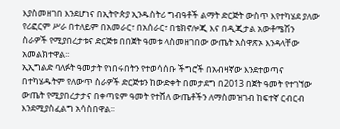እያስመዘገበ እንደሆነና በኢትዮጵያ ኢንዱስትሪ ግብዓቶች ልማት ድርጅት ውስጥ እየተካሄደ ያለው የሪፎርም ሥራ በተለይም በአመራር፣ በአሰራር፣ በቴክኖሎጂ እና በዲጂታል አውቶሜሽን ስራዎች የሚያበረታቱና ድርጅቱ በበጀት ዓመቱ ላስመዘገበው ውጤት አስዋጽኦ እንዳላቸው አመልክተዋል፡፡
ኢኢግልድ ባለፉት ዓመታት የነበሩበትን የተወሳሰቡ ችግሮች በአብዛኛው እንደተወጣና በተካሄዱትም የለውጥ ስራዎች ድርጅቱን ከውድቀት በመታደግ በ2013 በጀት ዓመት የተገኘው ውጤት የሚያበረታታና በቀጣዩም ዓመት የተሸለ ውጤቶችን ለማስመዝገብ ከፍተኛ ርብርብ እንደሚያስፈልግ አሳስበዋል፡፡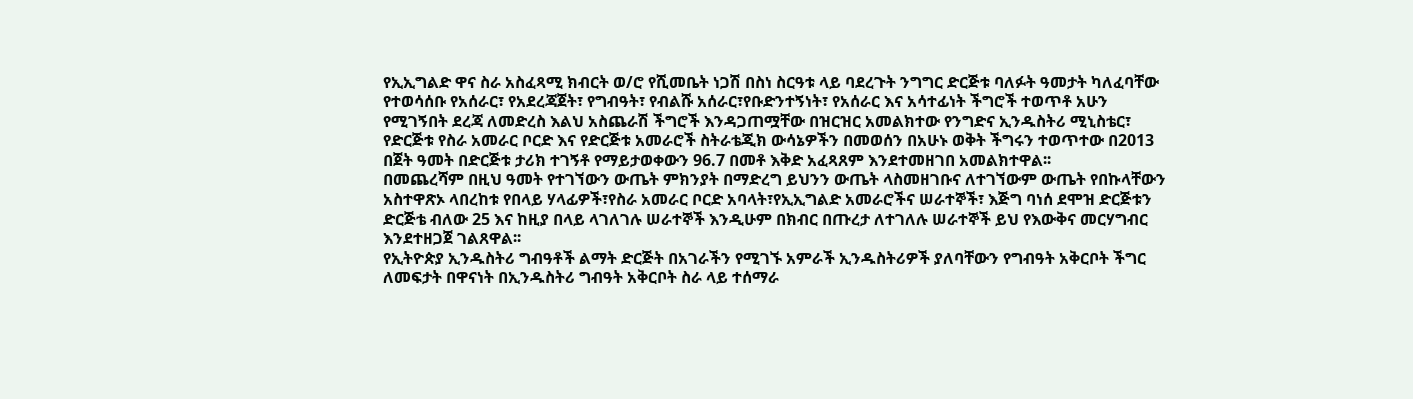የኢኢግልድ ዋና ስራ አስፈጻሚ ክብርት ወ/ሮ የሺመቤት ነጋሽ በስነ ስርዓቱ ላይ ባደረጉት ንግግር ድርጅቱ ባለፉት ዓመታት ካለፈባቸው የተወሳሰቡ የአሰራር፣ የአደረጃጀት፣ የግብዓት፣ የብልሹ አሰራር፣የቡድንተኝነት፣ የአሰራር እና አሳተፊነት ችግሮች ተወጥቶ አሁን የሚገኝበት ደረጃ ለመድረስ እልህ አስጨራሽ ችግሮች እንዳጋጠሟቸው በዝርዝር አመልክተው የንግድና ኢንዱስትሪ ሚኒስቴር፣ የድርጅቱ የስራ አመራር ቦርድ እና የድርጅቱ አመራሮች ስትራቴጂክ ውሳኔዎችን በመወሰን በአሁኑ ወቅት ችግሩን ተወጥተው በ2013 በጀት ዓመት በድርጅቱ ታሪክ ተገኝቶ የማይታወቀውን 96.7 በመቶ እቅድ አፈጻጸም እንደተመዘገበ አመልክተዋል፡፡
በመጨረሻም በዚህ ዓመት የተገኘውን ውጤት ምክንያት በማድረግ ይህንን ውጤት ላስመዘገቡና ለተገኘውም ውጤት የበኩላቸውን አስተዋጽኦ ላበረከቱ የበላይ ሃላፊዎች፣የስራ አመራር ቦርድ አባላት፣የኢኢግልድ አመራሮችና ሠራተኞች፣ እጅግ ባነሰ ደሞዝ ድርጅቱን ድርጅቴ ብለው 25 እና ከዚያ በላይ ላገለገሉ ሠራተኞች እንዲሁም በክብር በጡረታ ለተገለሉ ሠራተኞች ይህ የእውቅና መርሃግብር እንደተዘጋጀ ገልጸዋል፡፡
የኢትዮጵያ ኢንዱስትሪ ግብዓቶች ልማት ድርጅት በአገራችን የሚገኙ አምራች ኢንዱስትሪዎች ያለባቸውን የግብዓት አቅርቦት ችግር ለመፍታት በዋናነት በኢንዱስትሪ ግብዓት አቅርቦት ስራ ላይ ተሰማራ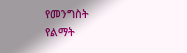የመንግስት የልማት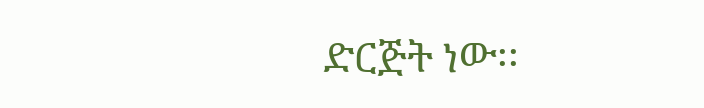ድርጅት ነው፡፡